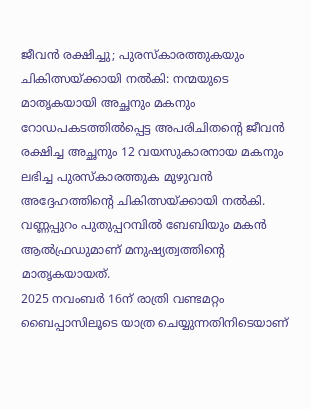ജീവൻ രക്ഷിച്ചു; പുരസ്കാരത്തുകയും ചികിത്സയ്ക്കായി നൽകി: നന്മയുടെ മാതൃകയായി അച്ഛനും മകനും
റോഡപകടത്തിൽപ്പെട്ട അപരിചിതന്റെ ജീവൻ രക്ഷിച്ച അച്ഛനും 12 വയസുകാരനായ മകനും ലഭിച്ച പുരസ്കാരത്തുക മുഴുവൻ അദ്ദേഹത്തിന്റെ ചികിത്സയ്ക്കായി നൽകി. വണ്ണപ്പുറം പുതുപ്പറമ്പിൽ ബേബിയും മകൻ ആൽഫ്രഡുമാണ് മനുഷ്യത്വത്തിന്റെ മാതൃകയായത്.
2025 നവംബർ 16ന് രാത്രി വണ്ടമറ്റം ബൈപ്പാസിലൂടെ യാത്ര ചെയ്യുന്നതിനിടെയാണ്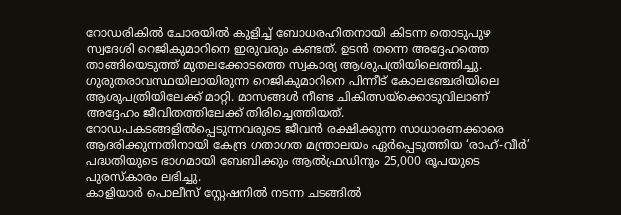റോഡരികിൽ ചോരയിൽ കുളിച്ച് ബോധരഹിതനായി കിടന്ന തൊടുപുഴ സ്വദേശി റെജികുമാറിനെ ഇരുവരും കണ്ടത്. ഉടൻ തന്നെ അദ്ദേഹത്തെ താങ്ങിയെടുത്ത് മുതലക്കോടത്തെ സ്വകാര്യ ആശുപത്രിയിലെത്തിച്ചു. ഗുരുതരാവസ്ഥയിലായിരുന്ന റെജികുമാറിനെ പിന്നീട് കോലഞ്ചേരിയിലെ ആശുപത്രിയിലേക്ക് മാറ്റി. മാസങ്ങൾ നീണ്ട ചികിത്സയ്ക്കൊടുവിലാണ് അദ്ദേഹം ജീവിതത്തിലേക്ക് തിരിച്ചെത്തിയത്.
റോഡപകടങ്ങളിൽപ്പെടുന്നവരുടെ ജീവൻ രക്ഷിക്കുന്ന സാധാരണക്കാരെ ആദരിക്കുന്നതിനായി കേന്ദ്ര ഗതാഗത മന്ത്രാലയം ഏർപ്പെടുത്തിയ ‘രാഹ്-വീർ’ പദ്ധതിയുടെ ഭാഗമായി ബേബിക്കും ആൽഫ്രഡിനും 25,000 രൂപയുടെ പുരസ്കാരം ലഭിച്ചു.
കാളിയാർ പൊലീസ് സ്റ്റേഷനിൽ നടന്ന ചടങ്ങിൽ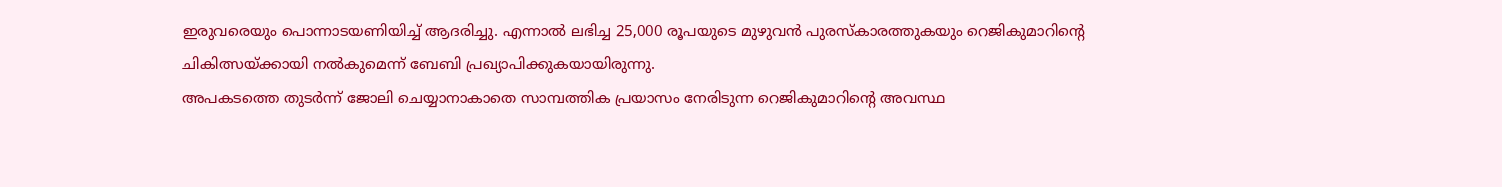ഇരുവരെയും പൊന്നാടയണിയിച്ച് ആദരിച്ചു. എന്നാൽ ലഭിച്ച 25,000 രൂപയുടെ മുഴുവൻ പുരസ്കാരത്തുകയും റെജികുമാറിന്റെ ചികിത്സയ്ക്കായി നൽകുമെന്ന് ബേബി പ്രഖ്യാപിക്കുകയായിരുന്നു.
അപകടത്തെ തുടർന്ന് ജോലി ചെയ്യാനാകാതെ സാമ്പത്തിക പ്രയാസം നേരിടുന്ന റെജികുമാറിന്റെ അവസ്ഥ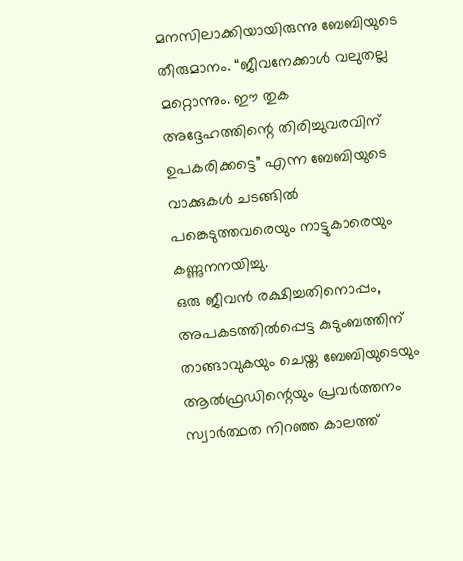മനസിലാക്കിയായിരുന്നു ബേബിയുടെ തീരുമാനം. “ജീവനേക്കാൾ വലുതല്ല മറ്റൊന്നും. ഈ തുക അദ്ദേഹത്തിന്റെ തിരിച്ചുവരവിന് ഉപകരിക്കട്ടെ” എന്ന ബേബിയുടെ വാക്കുകൾ ചടങ്ങിൽ പങ്കെടുത്തവരെയും നാട്ടുകാരെയും കണ്ണുനനയിച്ചു.
ഒരു ജീവൻ രക്ഷിച്ചതിനൊപ്പം, അപകടത്തിൽപ്പെട്ട കുടുംബത്തിന് താങ്ങാവുകയും ചെയ്ത ബേബിയുടെയും ആൽഫ്രഡിന്റെയും പ്രവർത്തനം സ്വാർത്ഥത നിറഞ്ഞ കാലത്ത്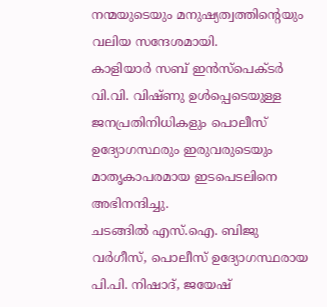നന്മയുടെയും മനുഷ്യത്വത്തിന്റെയും വലിയ സന്ദേശമായി.
കാളിയാർ സബ് ഇൻസ്പെക്ടർ വി.വി. വിഷ്ണു ഉൾപ്പെടെയുള്ള ജനപ്രതിനിധികളും പൊലീസ് ഉദ്യോഗസ്ഥരും ഇരുവരുടെയും മാതൃകാപരമായ ഇടപെടലിനെ അഭിനന്ദിച്ചു.
ചടങ്ങിൽ എസ്.ഐ. ബിജു വർഗീസ്, പൊലീസ് ഉദ്യോഗസ്ഥരായ പി.പി. നിഷാദ്, ജയേഷ്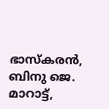ഭാസ്കരൻ, ബിനു ജെ. മാറാട്ട്,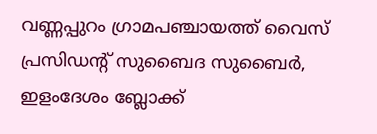വണ്ണപ്പുറം ഗ്രാമപഞ്ചായത്ത് വൈസ് പ്രസിഡന്റ് സുബൈദ സുബൈർ, ഇളംദേശം ബ്ലോക്ക്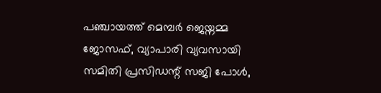പഞ്ചായത്ത് മെമ്പർ ജെയ്നമ്മ ജോസഫ്, വ്യാപാരി വ്യവസായി സമിതി പ്രസിഡന്റ് സജി പോൾ,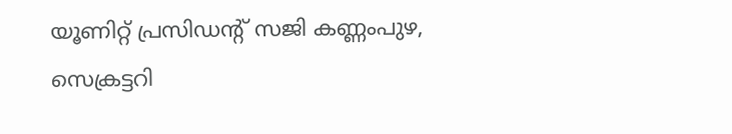യൂണിറ്റ് പ്രസിഡന്റ് സജി കണ്ണംപുഴ, സെക്രട്ടറി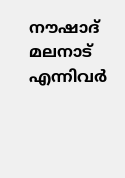നൗഷാദ് മലനാട് എന്നിവർ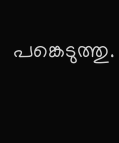പങ്കെടുത്തു.